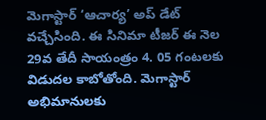మెగాస్టార్ ‘ఆచార్య’ అప్ డేట్ వచ్చేసింది. ఈ సినిమా టీజర్ ఈ నెల 29వ తేదీ సాయంత్రం 4. 05 గంటలకు విడుదల కాబోతోంది. మెగాస్టార్ అభిమానులకు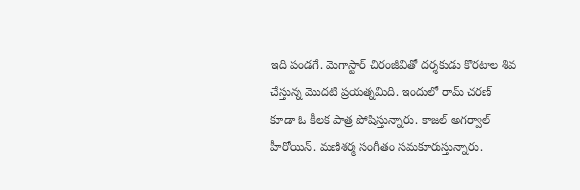ఇది పండగే. మెగాస్టార్ చిరంజీవితో దర్శకుడు కొరటాల శివ చేస్తున్న మొదటి ప్రయత్నమిది. ఇందులో రామ్ చరణ్ కూడా ఓ కీలక పాత్ర పోషిస్తున్నారు. కాజల్ అగర్వాల్ హీరోయిన్. మణిశర్మ సంగీతం సమకూరుస్తున్నారు.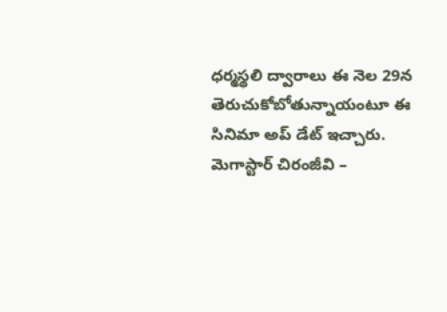ధర్మస్థలి ద్వారాలు ఈ నెల 29న తెరుచుకోబోతున్నాయంటూ ఈ సినిమా అప్ డేట్ ఇచ్చారు.
మెగాస్టార్ చిరంజీవి –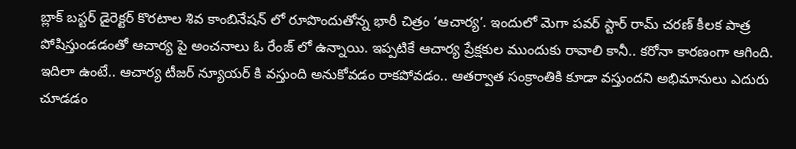బ్లాక్ బస్టర్ డైరెక్టర్ కొరటాల శివ కాంబినేషన్ లో రూపొందుతోన్న భారీ చిత్రం ‘ఆచార్య’. ఇందులో మెగా పవర్ స్టార్ రామ్ చరణ్ కీలక పాత్ర పోషిస్తుండడంతో ఆచార్య పై అంచనాలు ఓ రేంజ్ లో ఉన్నాయి. ఇప్పటికే ఆచార్య ప్రేక్షకుల ముందుకు రావాలి కానీ.. కరోనా కారణంగా ఆగింది. ఇదిలా ఉంటే.. ఆచార్య టీజర్ న్యూయర్ కి వస్తుంది అనుకోవడం రాకపోవడం.. ఆతర్వాత సంక్రాంతికి కూడా వస్తుందని అభిమానులు ఎదురు చూడడం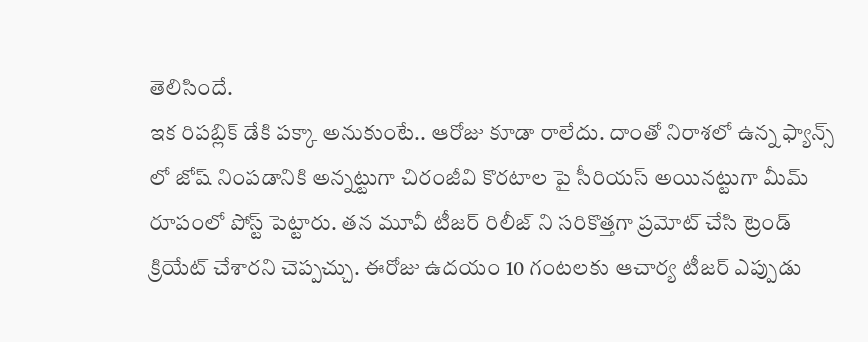తెలిసిందే.
ఇక రిపబ్లిక్ డేకి పక్కా అనుకుంటే.. ఆరోజు కూడా రాలేదు. దాంతో నిరాశలో ఉన్న ఫ్యాన్స్ లో జోష్ నింపడానికి అన్నట్టుగా చిరంజీవి కొరటాల పై సీరియస్ అయినట్టుగా మీమ్ రూపంలో పోస్ట్ పెట్టారు. తన మూవీ టీజర్ రిలీజ్ ని సరికొత్తగా ప్రమోట్ చేసి ట్రెండ్ క్రియేట్ చేశారని చెప్పచ్చు. ఈరోజు ఉదయం 10 గంటలకు ఆచార్య టీజర్ ఎప్పుడు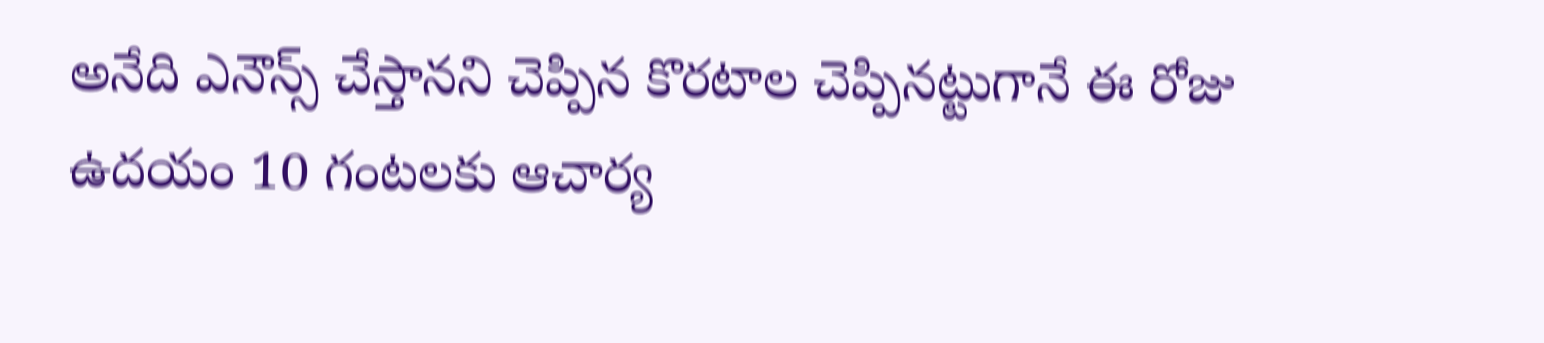అనేది ఎనౌన్స్ చేస్తానని చెప్పిన కొరటాల చెప్పినట్టుగానే ఈ రోజు ఉదయం 10 గంటలకు ఆచార్య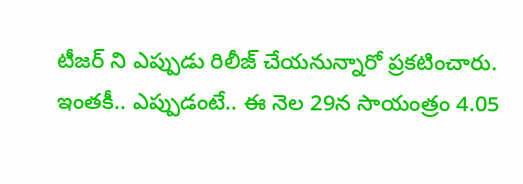టీజర్ ని ఎప్పుడు రిలీజ్ చేయనున్నారో ప్రకటించారు.
ఇంతకీ.. ఎప్పుడంటే.. ఈ నెల 29న సాయంత్రం 4.05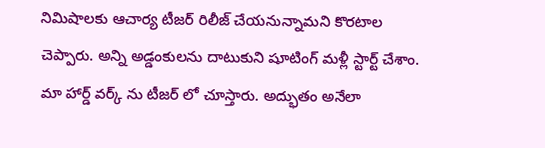నిమిషాలకు ఆచార్య టీజర్ రిలీజ్ చేయనున్నామని కొరటాల చెప్పారు. అన్ని అడ్డంకులను దాటుకుని షూటింగ్ మళ్లీ స్టార్ట్ చేశాం. మా హార్డ్ వర్క్ ను టీజర్ లో చూస్తారు. అద్భుతం అనేలా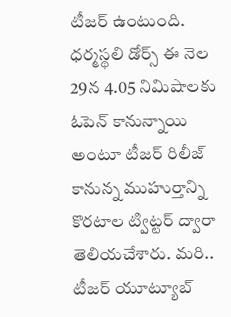టీజర్ ఉంటుంది. ధర్మస్థలి డోర్స్ ఈ నెల 29న 4.05 నిమిషాలకు ఓపెన్ కానున్నాయి అంటూ టీజర్ రిలీజ్ కానున్న ముహుర్తాన్ని కొరటాల ట్విట్టర్ ద్వారా తెలియచేశారు. మరి.. టీజర్ యూట్యూబ్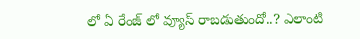లో ఏ రేంజ్ లో వ్యూస్ రాబడుతుందో..? ఎలాంటి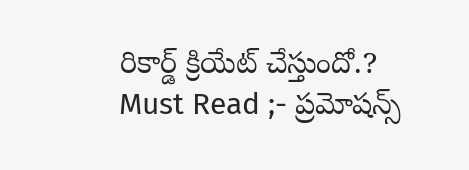రికార్డ్ క్రియేట్ చేస్తుందో.?
Must Read ;- ప్రమోషన్స్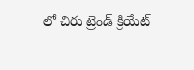లో చిరు ట్రెండ్ క్రియేట్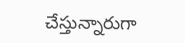చేస్తున్నారుగా